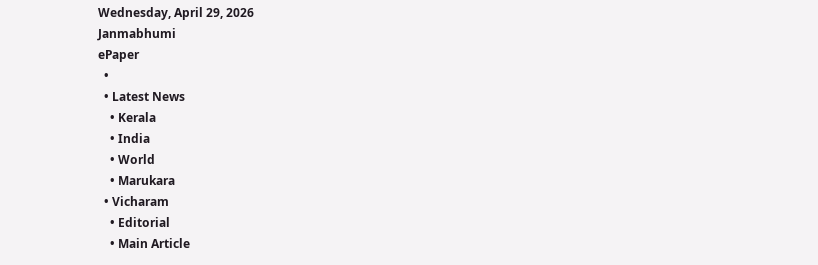Wednesday, April 29, 2026
Janmabhumi
ePaper
  •
  • Latest News
    • Kerala
    • India
    • World
    • Marukara
  • Vicharam
    • Editorial
    • Main Article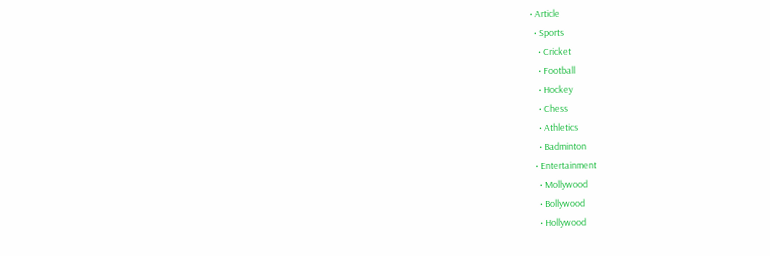• Article
  • Sports
    • Cricket
    • Football
    • Hockey
    • Chess
    • Athletics
    • Badminton
  • Entertainment
    • Mollywood
    • Bollywood
    • Hollywood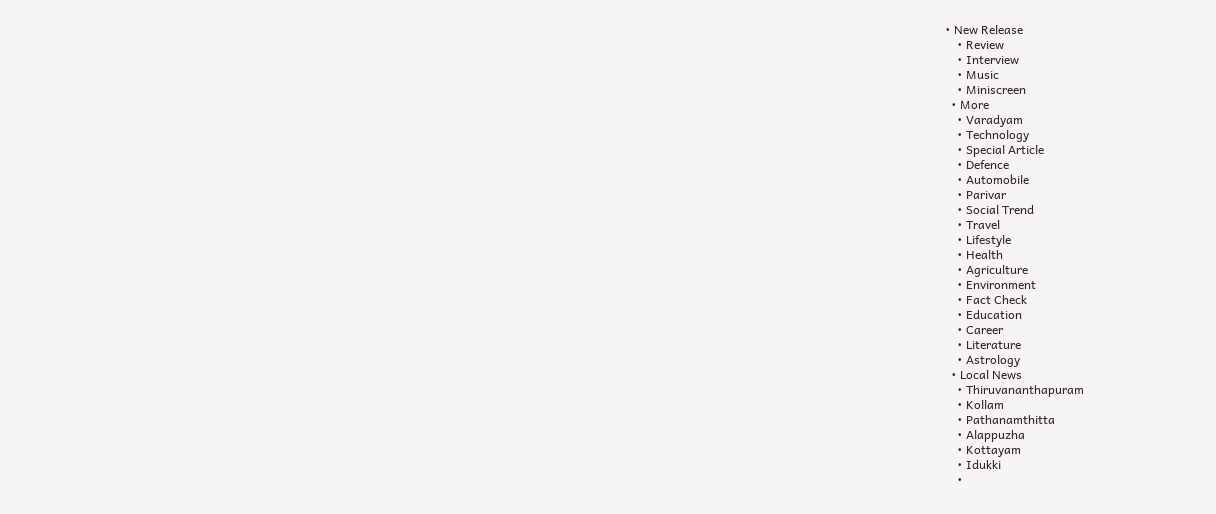• New Release
    • Review
    • Interview
    • Music
    • Miniscreen
  • More
    • Varadyam
    • Technology
    • Special Article
    • Defence
    • Automobile
    • Parivar
    • Social Trend
    • Travel
    • Lifestyle
    • Health
    • Agriculture
    • Environment
    • Fact Check
    • Education
    • Career
    • Literature
    • Astrology
  • Local News
    • Thiruvananthapuram
    • Kollam
    • Pathanamthitta
    • Alappuzha
    • Kottayam
    • Idukki
    •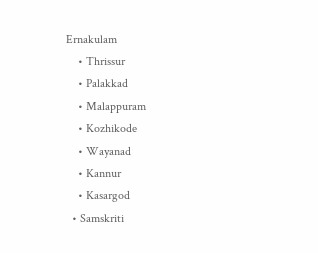Ernakulam
    • Thrissur
    • Palakkad
    • Malappuram
    • Kozhikode
    • Wayanad
    • Kannur
    • Kasargod
  • Samskriti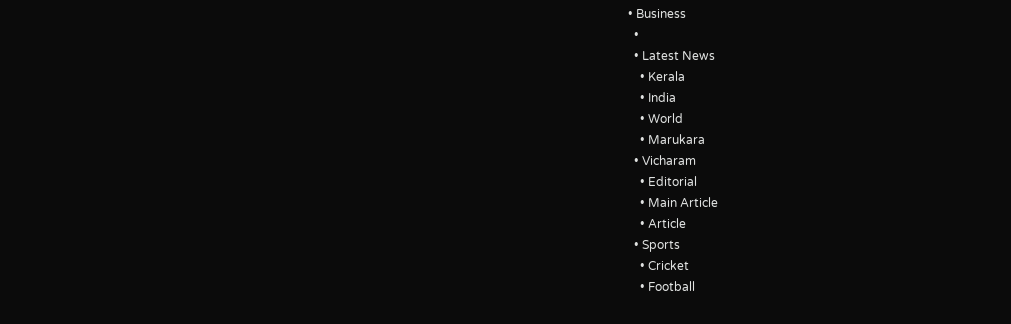• Business
  •
  • Latest News
    • Kerala
    • India
    • World
    • Marukara
  • Vicharam
    • Editorial
    • Main Article
    • Article
  • Sports
    • Cricket
    • Football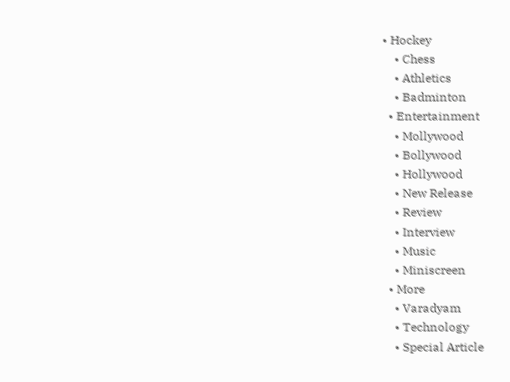• Hockey
    • Chess
    • Athletics
    • Badminton
  • Entertainment
    • Mollywood
    • Bollywood
    • Hollywood
    • New Release
    • Review
    • Interview
    • Music
    • Miniscreen
  • More
    • Varadyam
    • Technology
    • Special Article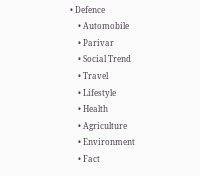• Defence
    • Automobile
    • Parivar
    • Social Trend
    • Travel
    • Lifestyle
    • Health
    • Agriculture
    • Environment
    • Fact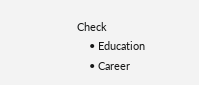Check
    • Education
    • Career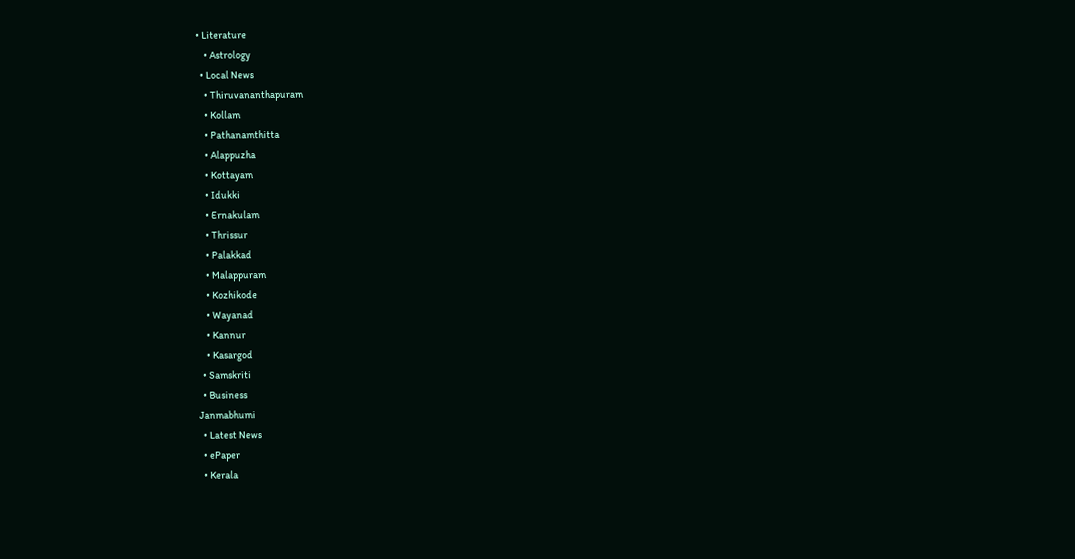• Literature
    • Astrology
  • Local News
    • Thiruvananthapuram
    • Kollam
    • Pathanamthitta
    • Alappuzha
    • Kottayam
    • Idukki
    • Ernakulam
    • Thrissur
    • Palakkad
    • Malappuram
    • Kozhikode
    • Wayanad
    • Kannur
    • Kasargod
  • Samskriti
  • Business
Janmabhumi
  • Latest News
  • ePaper
  • Kerala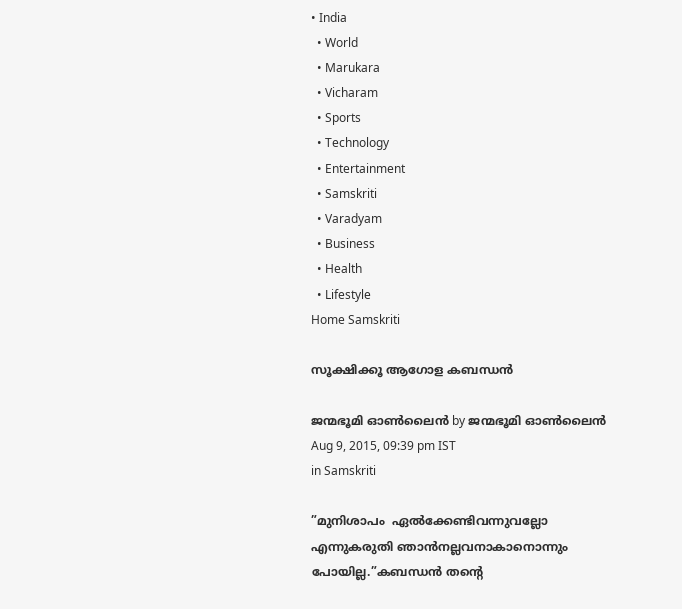• India
  • World
  • Marukara
  • Vicharam
  • Sports
  • Technology
  • Entertainment
  • Samskriti
  • Varadyam
  • Business
  • Health
  • Lifestyle
Home Samskriti

സൂക്ഷിക്കൂ ആഗോള കബന്ധന്‍

ജന്മഭൂമി ഓണ്‍ലൈന്‍ by ജന്മഭൂമി ഓണ്‍ലൈന്‍
Aug 9, 2015, 09:39 pm IST
in Samskriti

”മുനിശാപം  ഏല്‍ക്കേണ്ടിവന്നുവല്ലോ എന്നുകരുതി ഞാന്‍നല്ലവനാകാനൊന്നും പോയില്ല.”കബന്ധന്‍ തന്റെ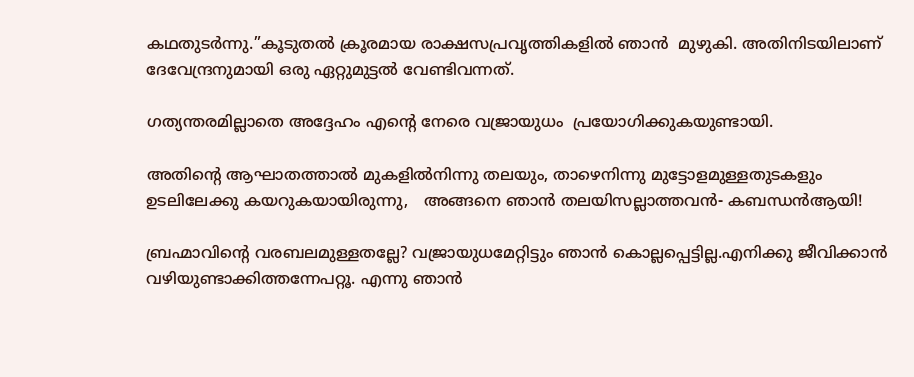കഥതുടര്‍ന്നു.”കൂടുതല്‍ ക്രൂരമായ രാക്ഷസപ്രവൃത്തികളില്‍ ഞാന്‍  മുഴുകി. അതിനിടയിലാണ് ദേവേന്ദ്രനുമായി ഒരു ഏറ്റുമുട്ടല്‍ വേണ്ടിവന്നത്.

ഗത്യന്തരമില്ലാതെ അദ്ദേഹം എന്റെ നേരെ വജ്രായുധം  പ്രയോഗിക്കുകയുണ്ടായി.

അതിന്റെ ആഘാതത്താല്‍ മുകളില്‍നിന്നു തലയും, താഴെനിന്നു മുട്ടോളമുള്ളതുടകളും ഉടലിലേക്കു കയറുകയായിരുന്നു,   അങ്ങനെ ഞാന്‍ തലയിസല്ലാത്തവന്‍- കബന്ധന്‍ആയി!

ബ്രഹ്മാവിന്റെ വരബലമുള്ളതല്ലേ? വജ്രായുധമേറ്റിട്ടും ഞാന്‍ കൊല്ലപ്പെട്ടില്ല.എനിക്കു ജീവിക്കാന്‍ വഴിയുണ്ടാക്കിത്തന്നേപറ്റൂ. എന്നു ഞാന്‍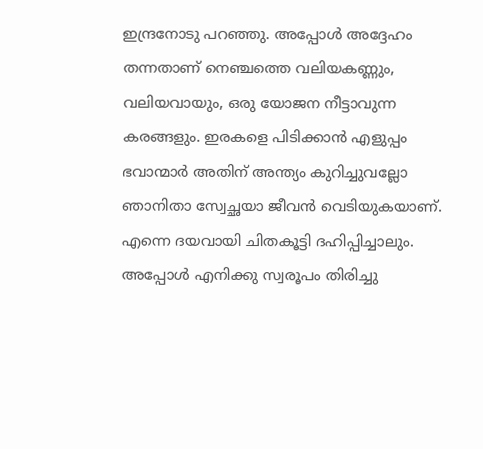ഇന്ദ്രനോടു പറഞ്ഞു. അപ്പോള്‍ അദ്ദേഹം തന്നതാണ് നെഞ്ചത്തെ വലിയകണ്ണും, വലിയവായും, ഒരു യോജന നീട്ടാവുന്ന കരങ്ങളും. ഇരകളെ പിടിക്കാന്‍ എളുപ്പം ഭവാന്മാര്‍ അതിന് അന്ത്യം കുറിച്ചുവല്ലോ ഞാനിതാ സ്വേച്ഛയാ ജീവന്‍ വെടിയുകയാണ്. എന്നെ ദയവായി ചിതകൂട്ടി ദഹിപ്പിച്ചാലും. അപ്പോള്‍ എനിക്കു സ്വരൂപം തിരിച്ചു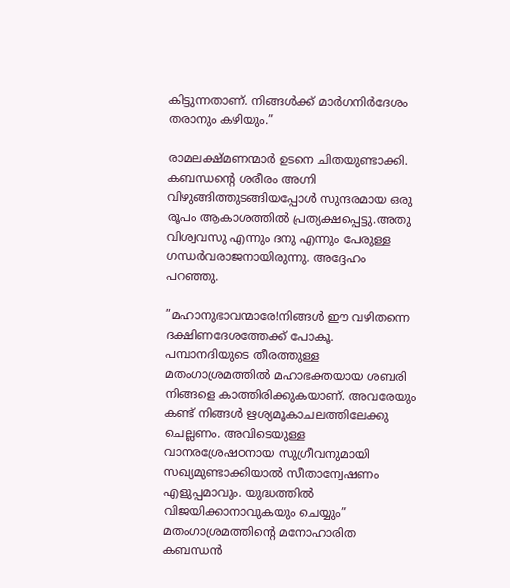കിട്ടുന്നതാണ്. നിങ്ങള്‍ക്ക് മാര്‍ഗനിര്‍ദേശം തരാനും കഴിയും.”

രാമലക്ഷ്മണന്മാര്‍ ഉടനെ ചിതയുണ്ടാക്കി. കബന്ധന്റെ ശരീരം അഗ്നി വിഴുങ്ങിത്തുടങ്ങിയപ്പോള്‍ സുന്ദരമായ ഒരു രൂപം ആകാശത്തില്‍ പ്രത്യക്ഷപ്പെട്ടു.അതു വിശ്വവസു എന്നും ദനു എന്നും പേരുള്ള ഗന്ധര്‍വരാജനായിരുന്നു. അദ്ദേഹം പറഞ്ഞു.

”മഹാനുഭാവന്മാരേ!നിങ്ങള്‍ ഈ വഴിതന്നെ ദക്ഷിണദേശത്തേക്ക് പോകൂ. പമ്പാനദിയുടെ തീരത്തുള്ള മതംഗാശ്രമത്തില്‍ മഹാഭക്തയായ ശബരി     നിങ്ങളെ കാത്തിരിക്കുകയാണ്. അവരേയും കണ്ട് നിങ്ങള്‍ ഋശ്യമൂകാചലത്തിലേക്കു ചെല്ലണം. അവിടെയുള്ള വാനരശ്രേഷഠനായ സുഗ്രീവനുമായി സഖ്യമുണ്ടാക്കിയാല്‍ സീതാന്വേഷണം എളുപ്പമാവും. യുദ്ധത്തില്‍ വിജയിക്കാനാവുകയും ചെയ്യും” മതംഗാശ്രമത്തിന്റെ മനോഹാരിത കബന്ധന്‍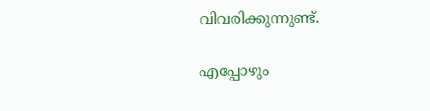വിവരിക്കുന്നുണ്ട്.

എപ്പോഴും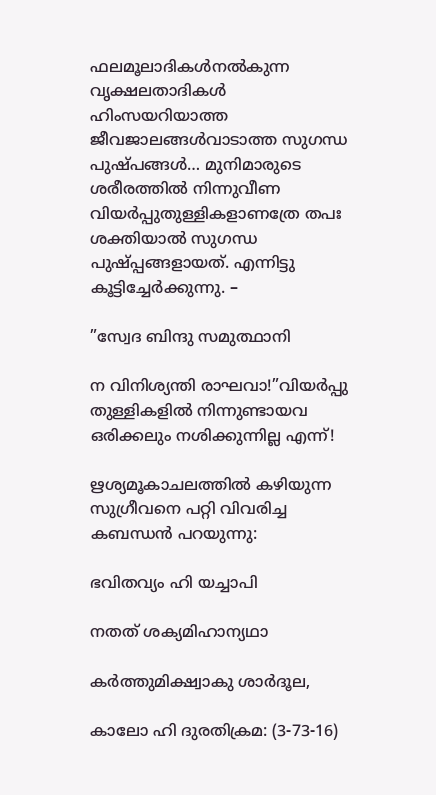ഫലമൂലാദികള്‍നല്‍കുന്ന വൃക്ഷലതാദികള്‍  ഹിംസയറിയാത്ത  ജീവജാലങ്ങള്‍വാടാത്ത സുഗന്ധ പുഷ്പങ്ങള്‍… മുനിമാരുടെ ശരീരത്തില്‍ നിന്നുവീണ വിയര്‍പ്പുതുള്ളികളാണത്രേ തപഃ ശക്തിയാല്‍ സുഗന്ധ പുഷ്പ്പങ്ങളായത്. എന്നിട്ടു കൂട്ടിച്ചേര്‍ക്കുന്നു. –

”സ്വേദ ബിന്ദു സമുത്ഥാനി

ന വിനിശ്യന്തി രാഘവാ!”വിയര്‍പ്പു തുള്ളികളില്‍ നിന്നുണ്ടായവ ഒരിക്കലും നശിക്കുന്നില്ല എന്ന്!

ഋശ്യമൂകാചലത്തില്‍ കഴിയുന്ന സുഗ്രീവനെ പറ്റി വിവരിച്ച കബന്ധന്‍ പറയുന്നു:

ഭവിതവ്യം ഹി യച്ചാപി

നതത് ശക്യമിഹാന്യഥാ

കര്‍ത്തുമിക്ഷ്വാകു ശാര്‍ദൂല,

കാലോ ഹി ദുരതിക്രമ: (3-73-16)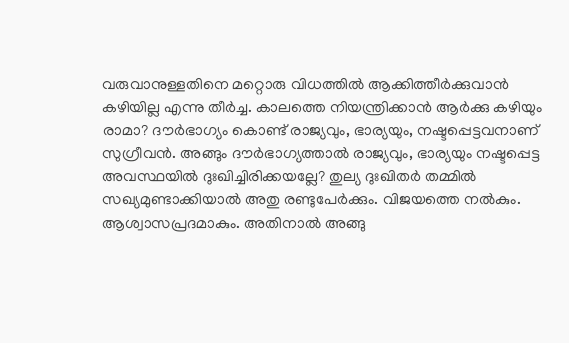വരുവാനുള്ളതിനെ മറ്റൊരു വിധത്തില്‍ ആക്കിത്തീര്‍ക്കുവാന്‍ കഴിയില്ല എന്നു തീര്‍ച്ച. കാലത്തെ നിയന്ത്രിക്കാന്‍ ആര്‍ക്കു കഴിയും രാമാ? ദൗര്‍ഭാഗ്യം കൊണ്ട് രാജ്യവും, ഭാര്യയും, നഷ്ടപ്പെട്ടവനാണ് സുഗ്രീവന്‍. അങ്ങും ദൗര്‍ഭാഗ്യത്താല്‍ രാജ്യവും, ഭാര്യയും നഷ്ടപ്പെട്ട അവസ്ഥയില്‍ ദുഃഖിച്ചിരിക്കയല്ലേ? തുല്യ ദുഃഖിതര്‍ തമ്മില്‍ സഖ്യമുണ്ടാക്കിയാല്‍ അതു രണ്ടുപേര്‍ക്കും. വിജയത്തെ നല്‍കും. ആശ്വാസപ്രദമാകും. അതിനാല്‍ അങ്ങു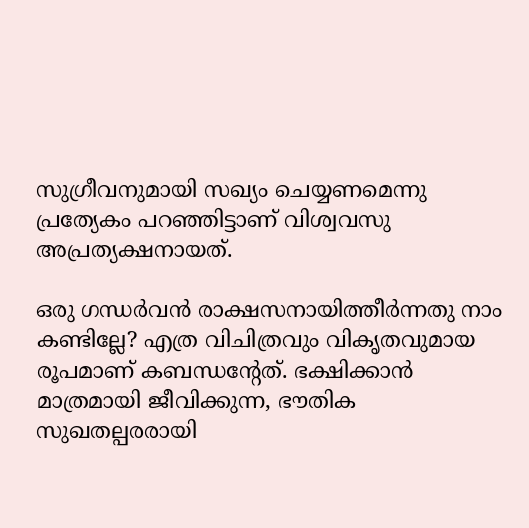സുഗ്രീവനുമായി സഖ്യം ചെയ്യണമെന്നു പ്രത്യേകം പറഞ്ഞിട്ടാണ് വിശ്വവസു അപ്രത്യക്ഷനായത്.

ഒരു ഗന്ധര്‍വന്‍ രാക്ഷസനായിത്തീര്‍ന്നതു നാം കണ്ടില്ലേ? എത്ര വിചിത്രവും വികൃതവുമായ രൂപമാണ് കബന്ധന്റേത്. ഭക്ഷിക്കാന്‍ മാത്രമായി ജീവിക്കുന്ന, ഭൗതിക സുഖതല്പരരായി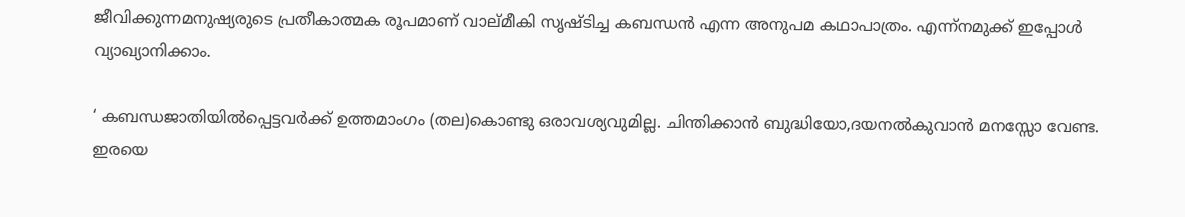ജീവിക്കുന്നമനുഷ്യരുടെ പ്രതീകാത്മക രൂപമാണ് വാല്മീകി സൃഷ്ടിച്ച കബന്ധന്‍ എന്ന അനുപമ കഥാപാത്രം. എന്ന്‌നമുക്ക് ഇപ്പോള്‍ വ്യാഖ്യാനിക്കാം.

‘ കബന്ധജാതിയില്‍പ്പെട്ടവര്‍ക്ക് ഉത്തമാംഗം (തല)കൊണ്ടു ഒരാവശ്യവുമില്ല. ചിന്തിക്കാന്‍ ബുദ്ധിയോ,ദയനല്‍കുവാന്‍ മനസ്സോ വേണ്ട. ഇരയെ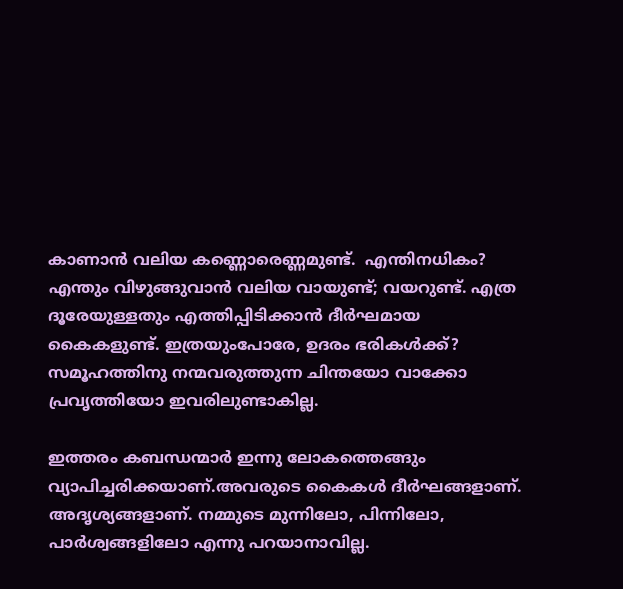കാണാന്‍ വലിയ കണ്ണൊരെണ്ണമുണ്ട്.  എന്തിനധികം? എന്തും വിഴുങ്ങുവാന്‍ വലിയ വായുണ്ട്; വയറുണ്ട്. എത്ര ദൂരേയുള്ളതും എത്തിപ്പിടിക്കാന്‍ ദീര്‍ഘമായ കൈകളുണ്ട്. ഇത്രയുംപോരേ, ഉദരം ഭരികള്‍ക്ക്? സമൂഹത്തിനു നന്മവരുത്തുന്ന ചിന്തയോ വാക്കോ പ്രവൃത്തിയോ ഇവരിലുണ്ടാകില്ല.

ഇത്തരം കബന്ധന്മാര്‍ ഇന്നു ലോകത്തെങ്ങും വ്യാപിച്ചരിക്കയാണ്.അവരുടെ കൈകള്‍ ദീര്‍ഘങ്ങളാണ്. അദൃശ്യങ്ങളാണ്. നമ്മുടെ മുന്നിലോ, പിന്നിലോ, പാര്‍ശ്വങ്ങളിലോ എന്നു പറയാനാവില്ല.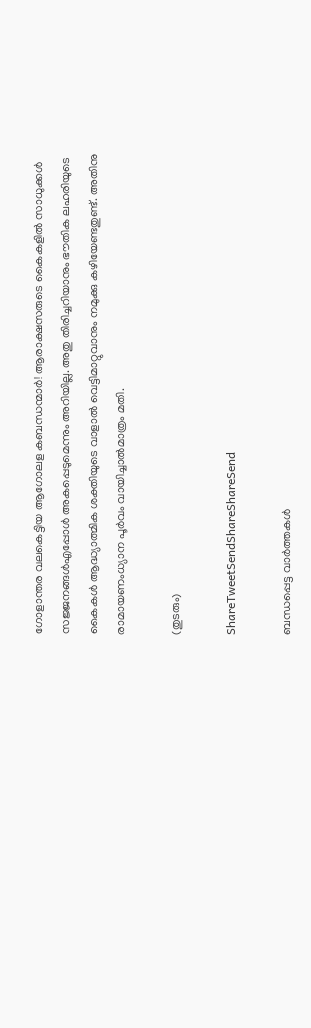ഗോളാന്തര വലകെട്ടിയ ആഗോലള കബന്ധന്മാര്‍! ആരാക്ഷസരുടെ കൈകളില്‍ സാധുക്കള്‍ സജ്ജനങ്ങള്‍എപ്പോള്‍ അകപ്പെടുമെന്നും അറിയില്ല. അതു തിരിച്ചറിയാനും ഭൗതിക ലഹരിയുടെ  കൈകള്‍ ആദ്ധ്യാത്മിക ശക്തിയുടെ വാളാല്‍ വെട്ടിമാറ്റുവാനും നമുക്കു കഴിയേണ്ടതുണ്ട്. അതിനു രാമായണംധ്യാന പൂര്‍വം വായിച്ചാല്‍മാത്രം മതി.

(തുടരും)

ShareTweetSendShareShareSend

ബന്ധപ്പെട്ട വാര്‍ത്തകള്‍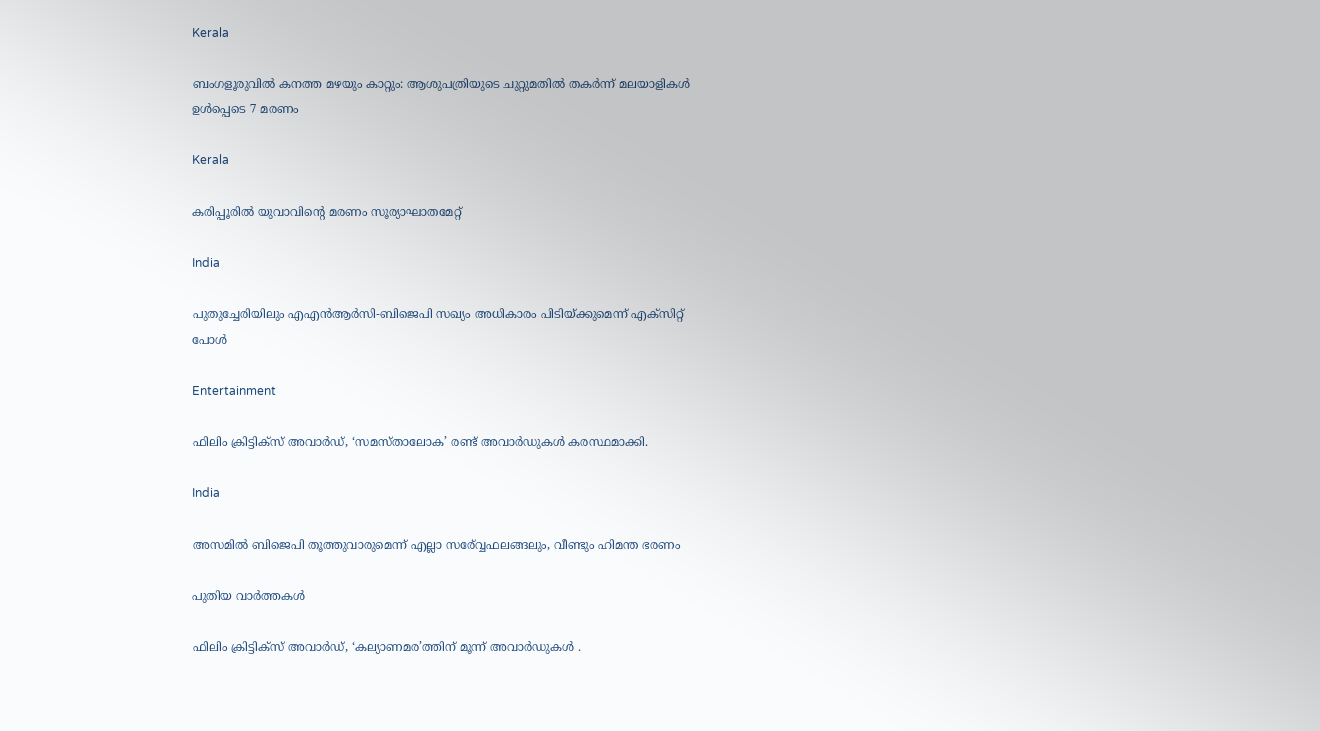Kerala

ബംഗളൂരുവില്‍ കനത്ത മഴയും കാറ്റും: ആശുപത്രിയുടെ ചുറ്റുമതില്‍ തകര്‍ന്ന് മലയാളികള്‍ ഉള്‍പ്പെടെ 7 മരണം

Kerala

കരിപ്പൂരില്‍ യുവാവിന്റെ മരണം സൂര്യാഘാതമേറ്റ്

India

പുതുച്ചേരിയിലും എഎന്‍ആര്‍സി-ബിജെപി സഖ്യം അധികാരം പിടിയ്‌ക്കുമെന്ന് എക്സിറ്റ് പോള്‍

Entertainment

ഫിലിം ക്രിട്ടിക്സ് അവാർഡ്, ‘സമസ്താലോക’ രണ്ട് അവാർഡുകൾ കരസ്ഥമാക്കി.

India

അസമില്‍ ബിജെപി തൂത്തുവാരുമെന്ന് എല്ലാ സര‍്വ്വേഫലങ്ങലും, വീണ്ടും ഹിമന്ത ഭരണം

പുതിയ വാര്‍ത്തകള്‍

ഫിലിം ക്രിട്ടിക്സ് അവാർഡ്, ‘കല്യാണമര’ത്തിന് മൂന്ന് അവാർഡുകൾ .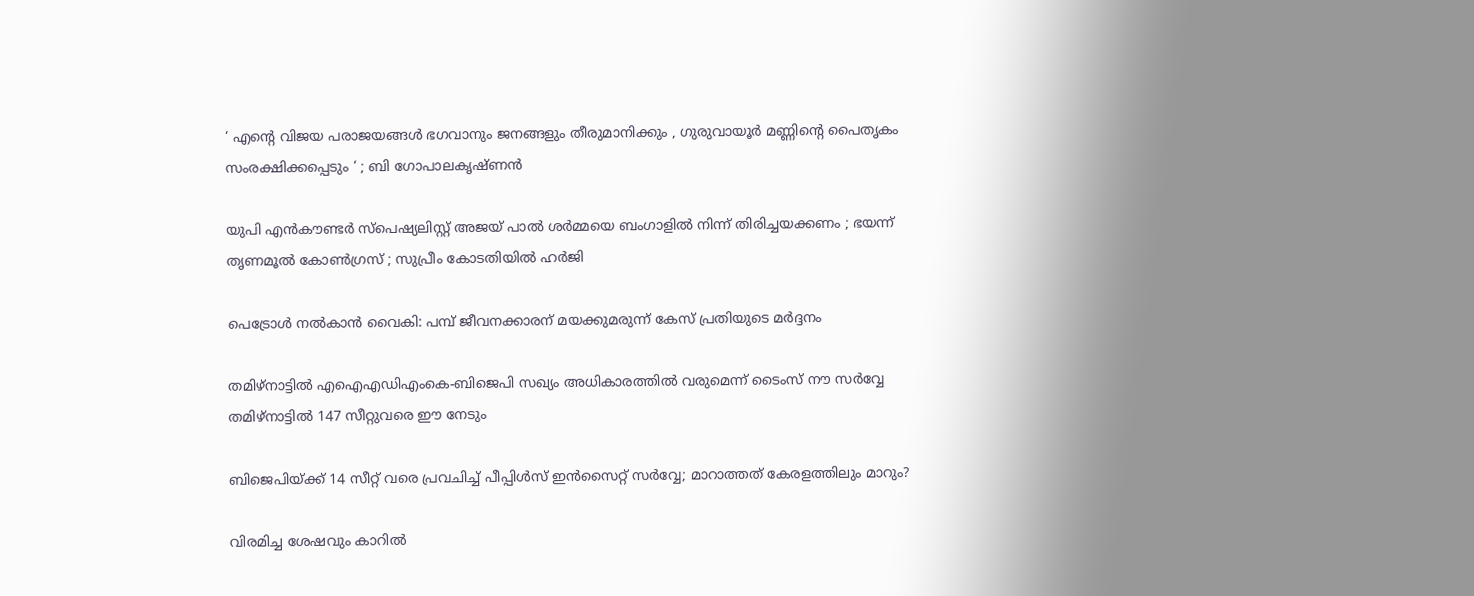‘ എന്റെ വിജയ പരാജയങ്ങൾ ഭഗവാനും ജനങ്ങളും തീരുമാനിക്കും , ഗുരുവായൂർ മണ്ണിന്റെ പൈതൃകം സംരക്ഷിക്കപ്പെടും ‘ ; ബി ഗോപാലകൃഷ്ണൻ

യുപി എൻകൗണ്ടർ സ്പെഷ്യലിസ്റ്റ് അജയ് പാൽ ശർമ്മയെ ബംഗാളിൽ നിന്ന് തിരിച്ചയക്കണം ; ഭയന്ന് തൃണമൂൽ കോൺഗ്രസ് ; സുപ്രീം കോടതിയിൽ ഹർജി

പെട്രോള്‍ നല്‍കാന്‍ വൈകി: പമ്പ് ജീവനക്കാരന് മയക്കുമരുന്ന് കേസ് പ്രതിയുടെ മര്‍ദ്ദനം

തമിഴ്നാട്ടില്‍ എഐഎഡിഎംകെ-ബിജെപി സഖ്യം അധികാരത്തില്‍ വരുമെന്ന് ടൈംസ് നൗ സര്‍വ്വേ തമിഴ്നാട്ടില്‍ 147 സീറ്റുവരെ ഈ നേടും

ബിജെപിയ്‌ക്ക് 14 സീറ്റ് വരെ പ്രവചിച്ച് പീപ്പിള്‍സ് ഇന്‍സൈറ്റ് സര്‍വ്വേ; മാറാത്തത് കേരളത്തിലും മാറും?

വിരമിച്ച ശേഷവും കാറില്‍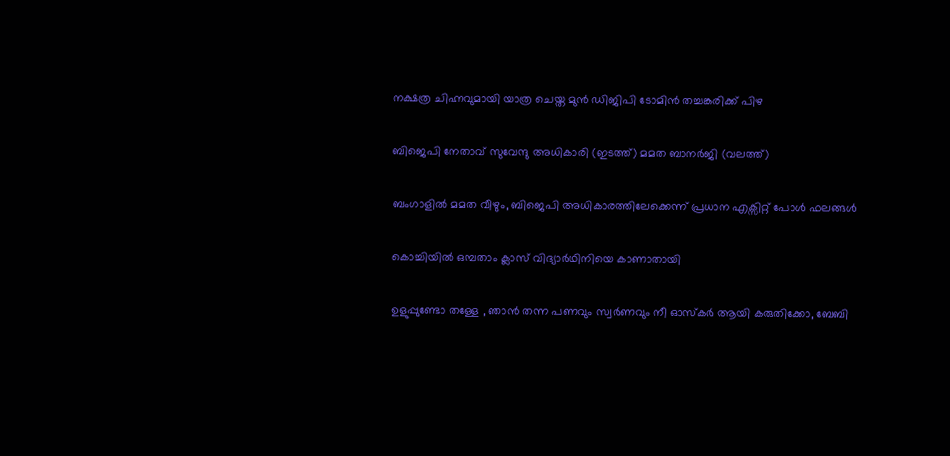നക്ഷത്ര ചിഹ്നവുമായി യാത്ര ചെയ്ത മുന്‍ ഡിജിപി ടോമിന്‍ തച്ചങ്കരിക്ക് പിഴ

ബിജെപി നേതാവ് സുവേന്ദു അധികാരി (ഇടത്ത്) മമത ബാനര്‍ജി (വലത്ത്)

ബംഗാളില്‍ മമത വീഴും, ബിജെപി അധികാരത്തിലേക്കെന്ന് പ്രധാന എക്സിറ്റ് പോള്‍ ഫലങ്ങള്‍

കൊച്ചിയില്‍ ഒമ്പതാം ക്ലാസ് വിദ്യാര്‍ഥിനിയെ കാണാതായി

ഉളുപ്പുണ്ടോ തള്ളേ , ഞാൻ തന്ന പണവും സ്വര്‍ണവും നീ ഓസ്കർ ആയി കരുതിക്കോ, ബേബി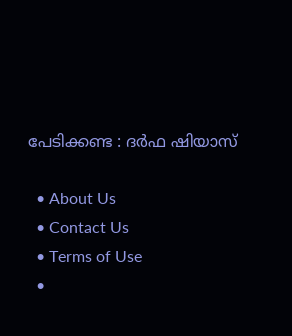പേടിക്കണ്ട : ദർഫ ഷിയാസ്

  • About Us
  • Contact Us
  • Terms of Use
  •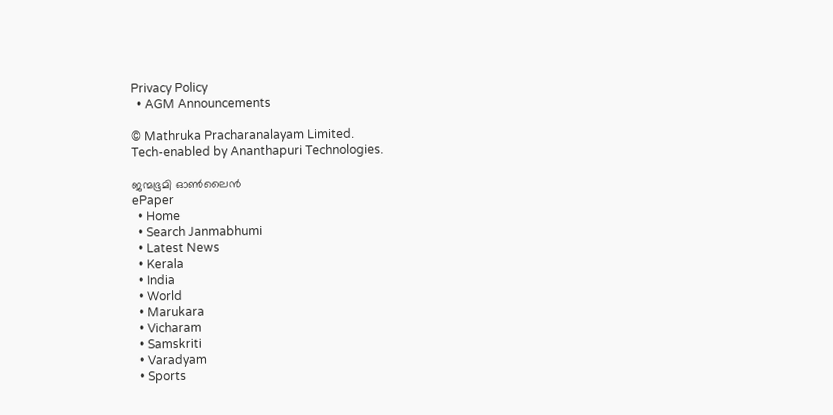Privacy Policy
  • AGM Announcements

© Mathruka Pracharanalayam Limited.
Tech-enabled by Ananthapuri Technologies.

ജന്മഭൂമി ഓണ്‍ലൈന്‍
ePaper
  • Home
  • Search Janmabhumi
  • Latest News
  • Kerala
  • India
  • World
  • Marukara
  • Vicharam
  • Samskriti
  • Varadyam
  • Sports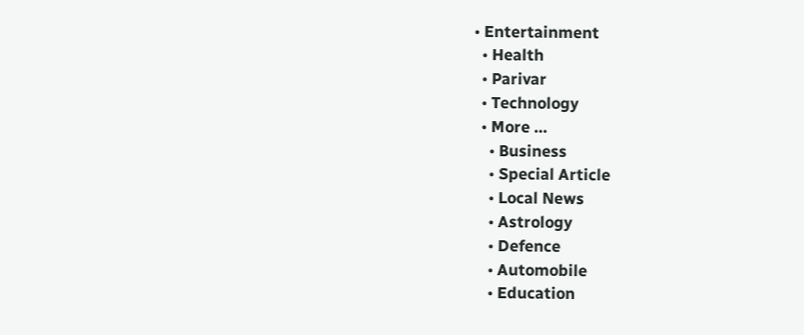• Entertainment
  • Health
  • Parivar
  • Technology
  • More …
    • Business
    • Special Article
    • Local News
    • Astrology
    • Defence
    • Automobile
    • Education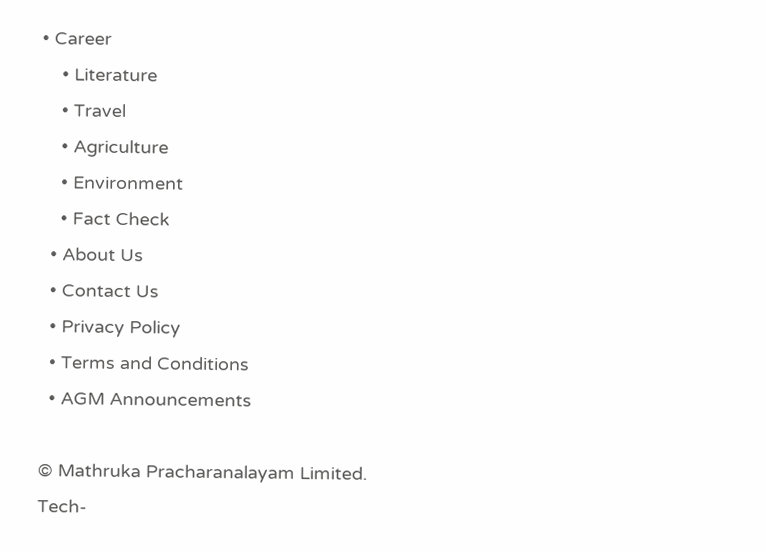• Career
    • Literature
    • Travel
    • Agriculture
    • Environment
    • Fact Check
  • About Us
  • Contact Us
  • Privacy Policy
  • Terms and Conditions
  • AGM Announcements

© Mathruka Pracharanalayam Limited.
Tech-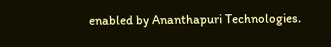enabled by Ananthapuri Technologies.